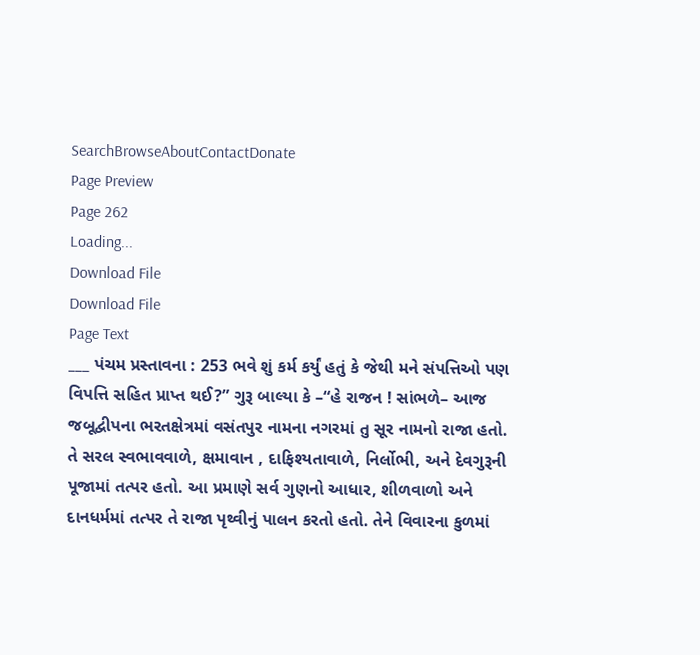SearchBrowseAboutContactDonate
Page Preview
Page 262
Loading...
Download File
Download File
Page Text
___ પંચમ પ્રસ્તાવના : 253 ભવે શું કર્મ કર્યું હતું કે જેથી મને સંપત્તિઓ પણ વિપત્તિ સહિત પ્રાપ્ત થઈ?” ગુરૂ બાલ્યા કે –“હે રાજન ! સાંભળે– આજ જબૂદ્વીપના ભરતક્ષેત્રમાં વસંતપુર નામના નગરમાં તુ સૂર નામનો રાજા હતો. તે સરલ સ્વભાવવાળે, ક્ષમાવાન , દાફિશ્યતાવાળે, નિર્લોભી, અને દેવગુરૂની પૂજામાં તત્પર હતો. આ પ્રમાણે સર્વ ગુણનો આધાર, શીળવાળો અને દાનધર્મમાં તત્પર તે રાજા પૃથ્વીનું પાલન કરતો હતો. તેને વિવારના કુળમાં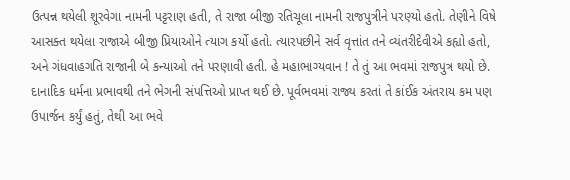ઉત્પન્ન થયેલી શૂરવેગા નામની પટ્ટરાણ હતી, તે રાજા બીજી રતિચૂલા નામની રાજપુત્રીને પરણ્યો હતો. તેણીને વિષે આસક્ત થયેલા રાજાએ બીજી પ્રિયાઓને ત્યાગ કર્યો હતો. ત્યારપછીને સર્વ વૃત્તાંત તને વ્યંતરીદેવીએ કહ્યો હતો, અને ગંધવાહગતિ રાજાની બે કન્યાઓ તને પરણાવી હતી. હે મહાભાગ્યવાન ! તે તું આ ભવમાં રાજપુત્ર થયો છે. દાનાદિક ધર્મના પ્રભાવથી તને ભેગની સંપત્તિઓ પ્રાપ્ત થઈ છે. પૂર્વભવમાં રાજ્ય કરતાં તે કાંઈક અંતરાય કમ પણ ઉપાર્જન કર્યું હતું, તેથી આ ભવે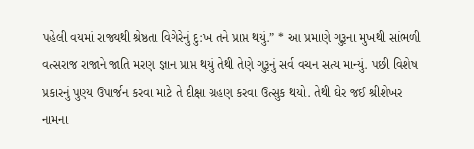પહેલી વયમાં રાજ્યથી શ્રેષ્ઠતા વિગેરેનું દુ:ખ તને પ્રાપ્ત થયું.” * આ પ્રમાણે ગુરૂના મુખથી સાંભળી વત્સરાજ રાજાને જાતિ મરણ જ્ઞાન પ્રાપ્ત થયું તેથી તેણે ગુરૂનું સર્વ વચન સત્ય માન્યું. પછી વિશેષ પ્રકારનું પુણ્ય ઉપાર્જન કરવા માટે તે દીક્ષા ગ્રહણ કરવા ઉત્સુક થયો. તેથી ઘેર જઈ શ્રીશેખર નામના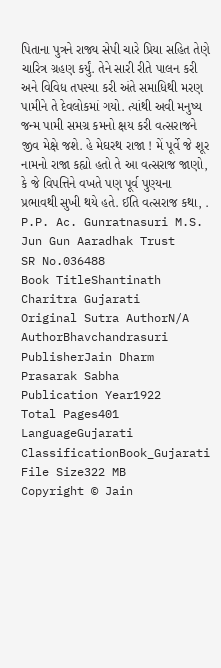પિતાના પુત્રને રાજ્ય સેપી ચારે પ્રિયા સહિત તેણે ચારિત્ર ગ્રહણ કર્યું. તેને સારી રીતે પાલન કરી અને વિવિધ તપસ્યા કરી અંતે સમાધિથી મરણ પામીને તે દેવલોકમાં ગયો. ત્યાંથી અવી મનુષ્ય જન્મ પામી સમગ્ર કમનો ક્ષય કરી વત્સરાજને જીવ મેક્ષે જશે. હે મેઘરથ રાજા ! મેં પૂર્વે જે શૂર નામનો રાજા કહ્યો હતો તે આ વત્સરાજ જાણો, કે જે વિપત્તિને વખતે પણ પૂર્વ પુણ્યના પ્રભાવથી સુખી થયે હતે. ઈતિ વત્સરાજ કથા, . P.P. Ac. Gunratnasuri M.S. Jun Gun Aaradhak Trust
SR No.036488
Book TitleShantinath Charitra Gujarati
Original Sutra AuthorN/A
AuthorBhavchandrasuri
PublisherJain Dharm Prasarak Sabha
Publication Year1922
Total Pages401
LanguageGujarati
ClassificationBook_Gujarati
File Size322 MB
Copyright © Jain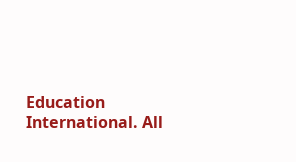Education International. All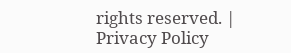rights reserved. | Privacy Policy